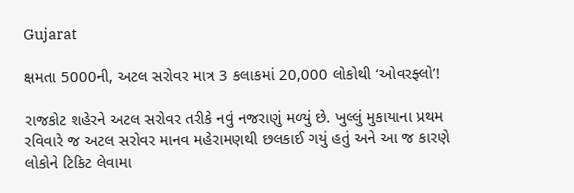Gujarat

ક્ષમતા 5000ની, અટલ સરોવર માત્ર 3 કલાકમાં 20,000 લોકોથી ‘ઓવરફ્લો’!

રાજકોટ શહેરને અટલ સરોવર તરીકે નવું નજરાણું મળ્યું છે. ખુલ્લું મુકાયાના પ્રથમ રવિવારે જ અટલ સરોવર માનવ મહેરામણથી છલકાઈ ગયું હતું અને આ જ કારણે લોકોને ટિકિટ લેવામા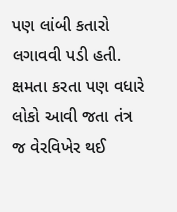પણ લાંબી કતારો લગાવવી પડી હતી. ક્ષમતા કરતા પણ વધારે લોકો આવી જતા તંત્ર જ વેરવિખેર થઈ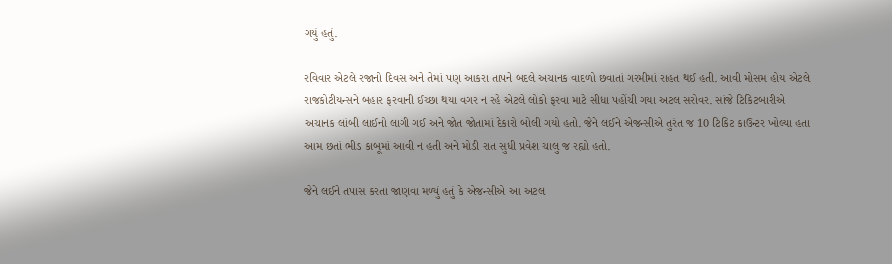ગયું હતું.

રવિવાર એટલે રજાનો દિવસ અને તેમાં પણ આકરા તાપને બદલે અચાનક વાદળો છવાતાં ગરમીમાં રાહત થઈ હતી. આવી મોસમ હોય એટલે રાજકોટીયન્સને બહાર ફરવાની ઈચ્છા થયા વગર ન રહે એટલે લોકો ફરવા માટે સીધા પહોંચી ગયા અટલ સરોવર. સાંજે ટિકિટબારીએ અચાનક લાંબી લાઈનો લાગી ગઈ અને જોત જોતામાં દેકારો બોલી ગયો હતો. જેને લઈને એજન્સીએ તુરંત જ 10 ટિકિટ કાઉન્ટર ખોલ્યા હતા આમ છતાં ભીડ કાબૂમાં આવી ન હતી અને મોડી રાત સુધી પ્રવેશ ચાલુ જ રહ્યો હતો.

જેને લઈને તપાસ કરતા જાણવા મળ્યું હતું કે એજન્સીએ આ અટલ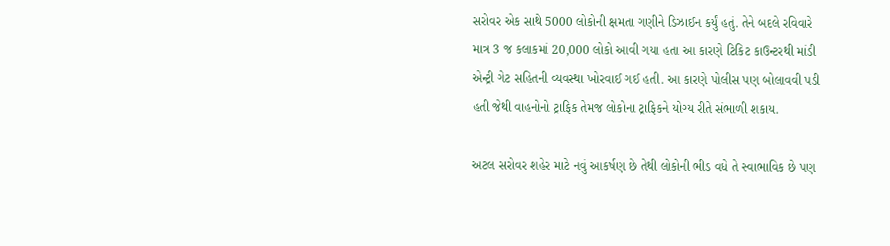સરોવર એક સાથે 5000 લોકોની ક્ષમતા ગણીને ડિઝાઈન કર્યું હતું. તેને બદલે રવિવારે માત્ર 3 જ કલાકમાં 20,000 લોકો આવી ગયા હતા આ કારણે ટિકિટ કાઉન્ટરથી માંડી એન્ટ્રી ગેટ સહિતની વ્યવસ્થા ખોરવાઈ ગઈ હતી. આ કારણે પોલીસ પણ બોલાવવી પડી હતી જેથી વાહનોનો ટ્રાફિક તેમજ લોકોના ટ્રાફિકને યોગ્ય રીતે સંભાળી શકાય.

અટલ સરોવર શહેર માટે નવું આકર્ષણ છે તેથી લોકોની ભીડ વધે તે સ્વાભાવિક છે પણ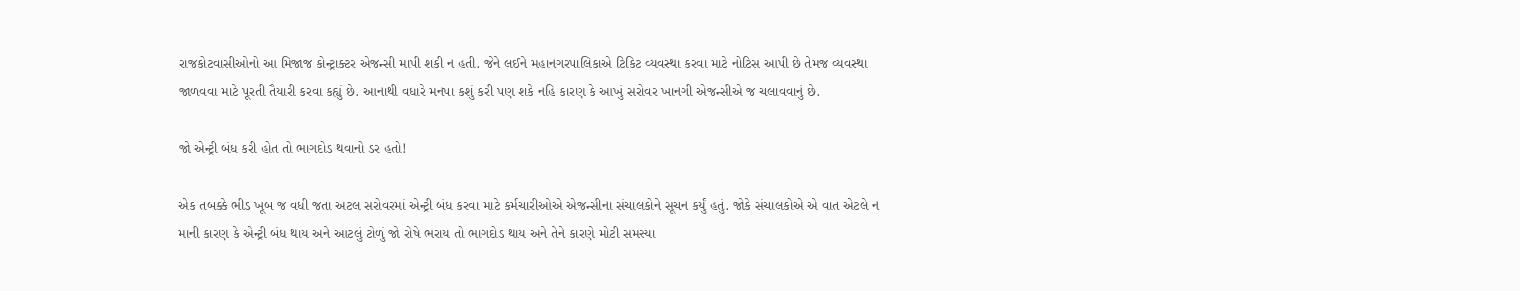રાજકોટવાસીઓનો આ મિજાજ કોન્ટ્રાક્ટર એજન્સી માપી શકી ન હતી. જેને લઈને મહાનગરપાલિકાએ ટિકિટ વ્યવસ્થા કરવા માટે નોટિસ આપી છે તેમજ વ્યવસ્થા જાળવવા માટે પૂરતી તૈયારી કરવા કહ્યું છે. આનાથી વધારે મનપા કશું કરી પણ શકે નહિ કારણ કે આખું સરોવર ખાનગી એજન્સીએ જ ચલાવવાનું છે.

જો એન્ટ્રી બંધ કરી હોત તો ભાગદોડ થવાનો ડર હતો!

એક તબક્કે ભીડ ખૂબ જ વધી જતા અટલ સરોવરમાં એન્ટ્રી બંધ કરવા માટે કર્મચારીઓએ એજન્સીના સંચાલકોને સૂચન કર્યું હતું. જોકે સંચાલકોએ એ વાત એટલે ન માની કારણ કે એન્ટ્રી બંધ થાય અને આટલું ટોળું જો રોષે ભરાય તો ભાગદોડ થાય અને તેને કારણે મોટી સમસ્યા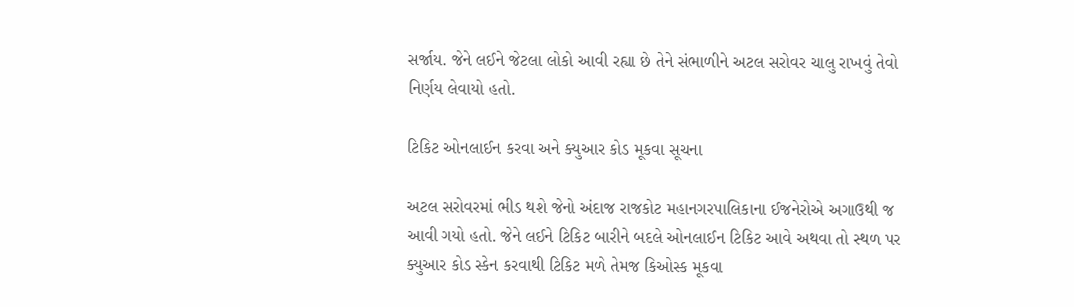સર્જાય. જેને લઈને જેટલા લોકો આવી રહ્યા છે તેને સંભાળીને અટલ સરોવર ચાલુ રાખવું તેવો નિર્ણય લેવાયો હતો.

ટિકિટ ઓનલાઈન કરવા અને ક્યુઆર કોડ મૂકવા સૂચના

અટલ સરોવરમાં ભીડ થશે જેનો અંદાજ રાજકોટ મહાનગરપાલિકાના ઈજનેરોએ અગાઉથી જ આવી ગયો હતો. જેને લઈને ટિકિટ બારીને બદલે ઓનલાઈન ટિકિટ આવે અથવા તો સ્થળ પર ક્યુઆર કોડ સ્કેન કરવાથી ટિકિટ મળે તેમજ કિઓસ્ક મૂકવા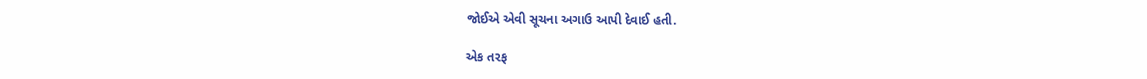જોઈએ એવી સૂચના અગાઉ આપી દેવાઈ હતી.

એક તરફ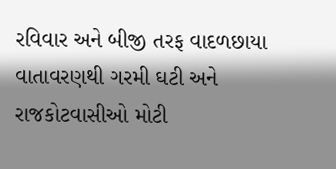રવિવાર અને બીજી તરફ વાદળછાયા વાતાવરણથી ગરમી ઘટી અને રાજકોટવાસીઓ મોટી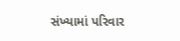સંખ્યામાં પરિવાર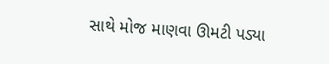સાથે મોજ માણવા ઊમટી પડ્યા